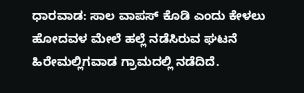ಧಾರವಾಡ: ಸಾಲ ವಾಪಸ್ ಕೊಡಿ ಎಂದು ಕೇಳಲು ಹೋದವಳ ಮೇಲೆ ಹಲ್ಲೆ ನಡೆಸಿರುವ ಘಟನೆ ಹಿರೇಮಲ್ಲಿಗವಾಡ ಗ್ರಾಮದಲ್ಲಿ ನಡೆದಿದೆ.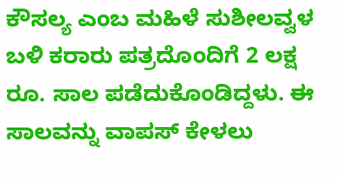ಕೌಸಲ್ಯ ಎಂಬ ಮಹಿಳೆ ಸುಶೀಲವ್ವಳ ಬಳಿ ಕರಾರು ಪತ್ರದೊಂದಿಗೆ 2 ಲಕ್ಷ ರೂ. ಸಾಲ ಪಡೆದುಕೊಂಡಿದ್ದಳು. ಈ ಸಾಲವನ್ನು ವಾಪಸ್ ಕೇಳಲು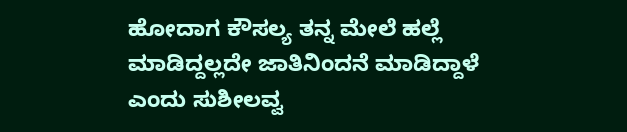ಹೋದಾಗ ಕೌಸಲ್ಯ ತನ್ನ ಮೇಲೆ ಹಲ್ಲೆ ಮಾಡಿದ್ದಲ್ಲದೇ ಜಾತಿನಿಂದನೆ ಮಾಡಿದ್ದಾಳೆ ಎಂದು ಸುಶೀಲವ್ವ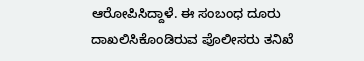ಆರೋಪಿಸಿದ್ದಾಳೆ. ಈ ಸಂಬಂಧ ದೂರು ದಾಖಲಿಸಿಕೊಂಡಿರುವ ಪೊಲೀಸರು ತನಿಖೆ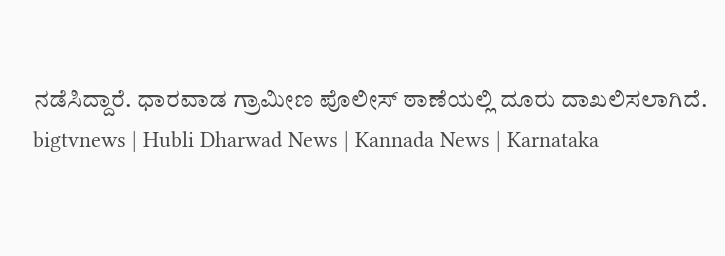ನಡೆಸಿದ್ದಾರೆ. ಧಾರವಾಡ ಗ್ರಾಮೀಣ ಪೊಲೀಸ್ ಠಾಣೆಯಲ್ಲಿ ದೂರು ದಾಖಲಿಸಲಾಗಿದೆ.
bigtvnews | Hubli Dharwad News | Kannada News | Karnataka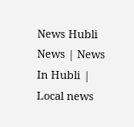News Hubli News | News In Hubli | Local news